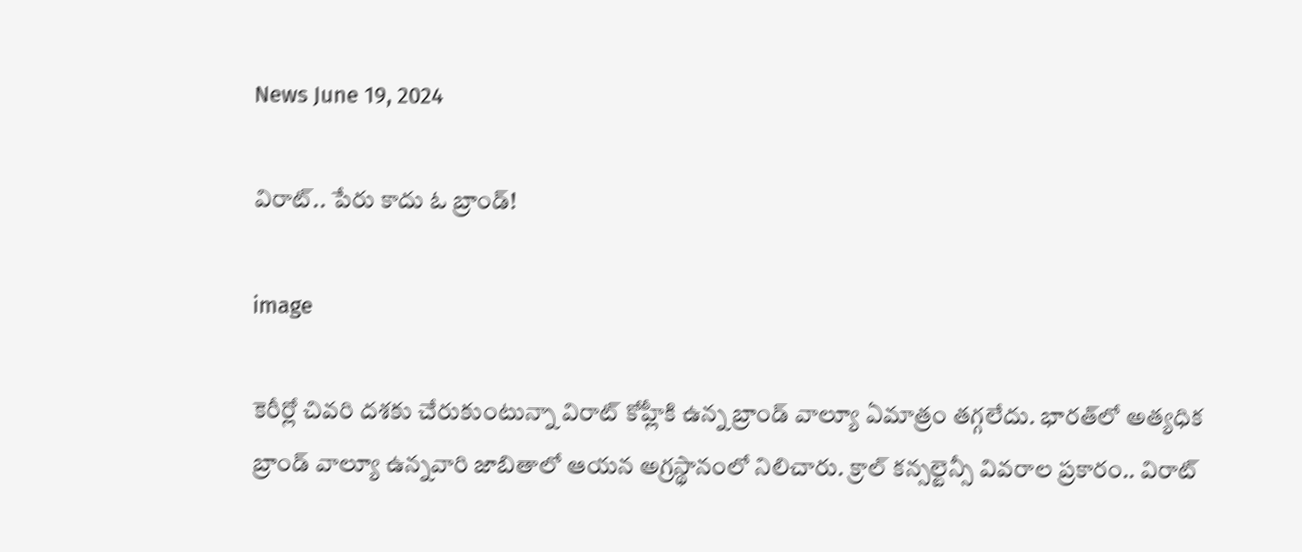News June 19, 2024

విరాట్.. పేరు కాదు ఓ బ్రాండ్!

image

కెరీర్లో చివరి దశకు చేరుకుంటున్నా విరాట్ కోహ్లీకి ఉన్న బ్రాండ్ వాల్యూ ఏమాత్రం తగ్గలేదు. భారత్‌లో అత్యధిక బ్రాండ్ వాల్యూ ఉన్నవారి జాబితాలో ఆయన అగ్రస్థానంలో నిలిచారు. క్రాల్ కన్సల్టెన్సీ వివరాల ప్రకారం.. విరాట్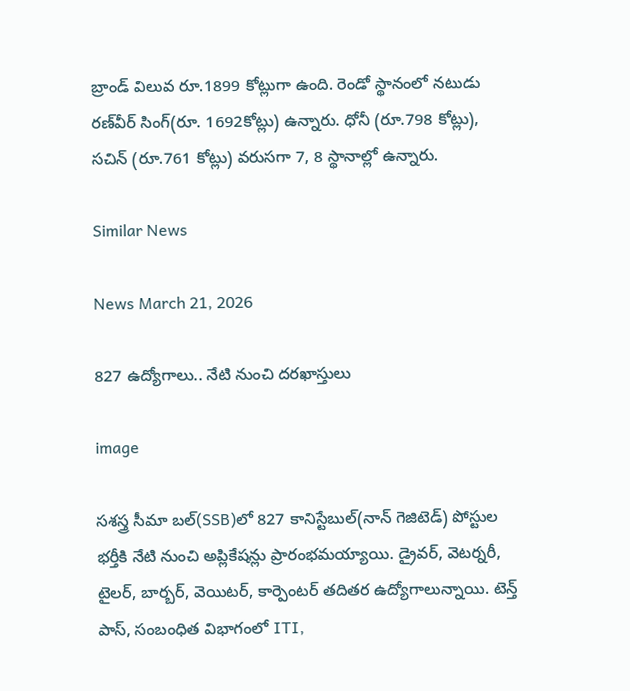బ్రాండ్ విలువ రూ.1899 కోట్లుగా ఉంది. రెండో స్థానంలో నటుడు రణ్‌వీర్ సింగ్(రూ. 1692కోట్లు) ఉన్నారు. ధోనీ (రూ.798 కోట్లు), సచిన్ (రూ.761 కోట్లు) వరుసగా 7, 8 స్థానాల్లో ఉన్నారు.

Similar News

News March 21, 2026

827 ఉద్యోగాలు.. నేటి నుంచి దరఖాస్తులు

image

సశస్త్ర సీమా బల్(SSB)లో 827 కానిస్టేబుల్(నాన్ గెజిటెడ్) పోస్టుల భర్తీకి నేటి నుంచి అప్లికేషన్లు ప్రారంభమయ్యాయి. డ్రైవర్, వెటర్నరీ, టైలర్, బార్బర్, వెయిటర్, కార్పెంటర్ తదితర ఉద్యోగాలున్నాయి. టెన్త్ పాస్, సంబంధిత విభాగంలో ITI,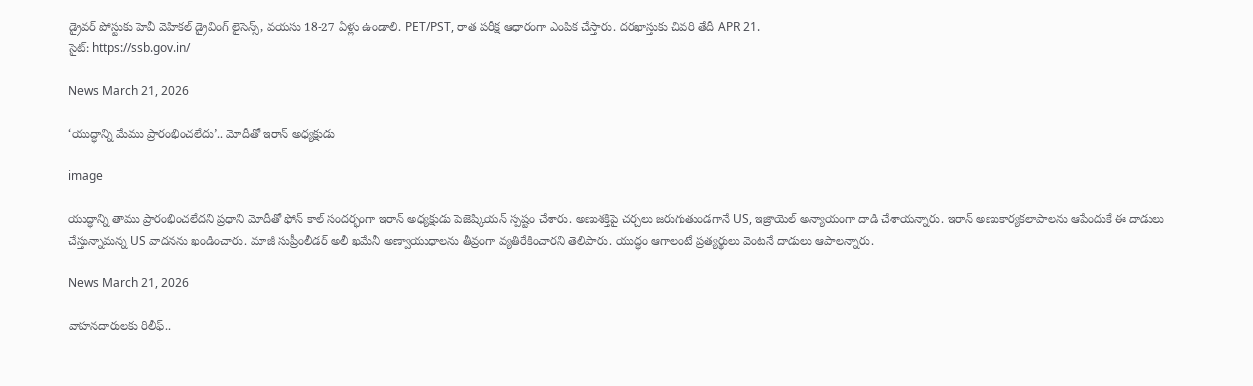డ్రైవర్ పోస్టుకు హెవీ వెహికల్ డ్రైవింగ్ లైసెన్స్, వయసు 18-27 ఏళ్లు ఉండాలి. PET/PST, రాత పరీక్ష ఆధారంగా ఎంపిక చేస్తారు. దరఖాస్తుకు చివరి తేదీ APR 21.
సైట్: https://ssb.gov.in/

News March 21, 2026

‘యుద్ధాన్ని మేము ప్రారంభించలేదు’.. మోదీతో ఇరాన్ అధ్యక్షుడు

image

యుద్ధాన్ని తాము ప్రారంభించలేదని ప్రధాని మోదీతో ఫోన్ కాల్ సందర్భంగా ఇరాన్ అధ్యక్షుడు పెజెష్కియన్ స్పష్టం చేశారు. అణుశక్తిపై చర్చలు జరుగుతుండగానే US, ఇజ్రాయెల్ అన్యాయంగా దాడి చేశాయన్నారు. ఇరాన్ అణుకార్యకలాపాలను ఆపేందుకే ఈ దాడులు చేస్తున్నామన్న US వాదనను ఖండించారు. మాజీ సుప్రీంలీడర్ అలీ ఖమేనీ అణ్వాయుధాలను తీవ్రంగా వ్యతిరేకించారని తెలిపారు. యుద్ధం ఆగాలంటే ప్రత్యర్థులు వెంటనే దాడులు ఆపాలన్నారు.

News March 21, 2026

వాహనదారులకు రిలీఫ్..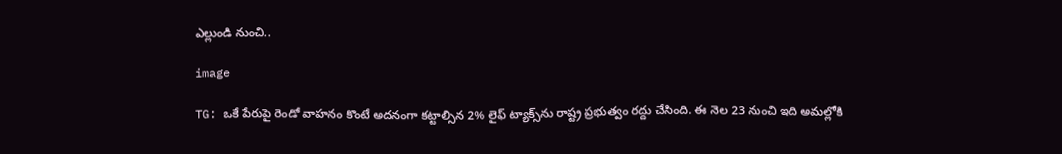ఎల్లుండి నుంచి..

image

TG: ఒకే పేరుపై రెండో వాహనం కొంటే అదనంగా కట్టాల్సిన 2% లైఫ్ ట్యాక్స్‌ను రాష్ట్ర ప్రభుత్వం రద్దు చేసింది. ఈ నెల 23 నుంచి ఇది అమల్లోకి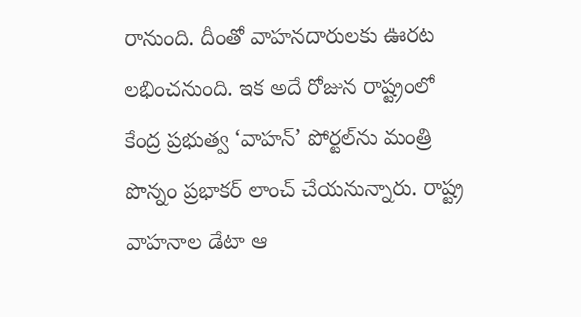రానుంది. దీంతో వాహనదారులకు ఊరట లభించనుంది. ఇక అదే రోజున రాష్ట్రంలో కేంద్ర ప్రభుత్వ ‘వాహన్’ పోర్టల్‌ను మంత్రి పొన్నం ప్రభాకర్ లాంచ్ చేయనున్నారు. రాష్ట్ర వాహనాల డేటా ఆ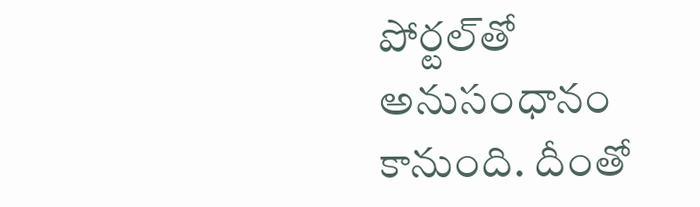పోర్టల్‌తో అనుసంధానం కానుంది. దీంతో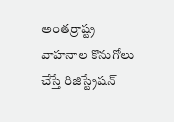అంతర్రాష్ట్ర వాహనాల కొనుగోలు చేస్తే రిజిస్ట్రేషన్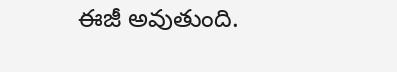ఈజీ అవుతుంది.